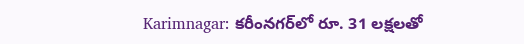Karimnagar: కరీంనగర్‌లో రూ. 31 లక్షలతో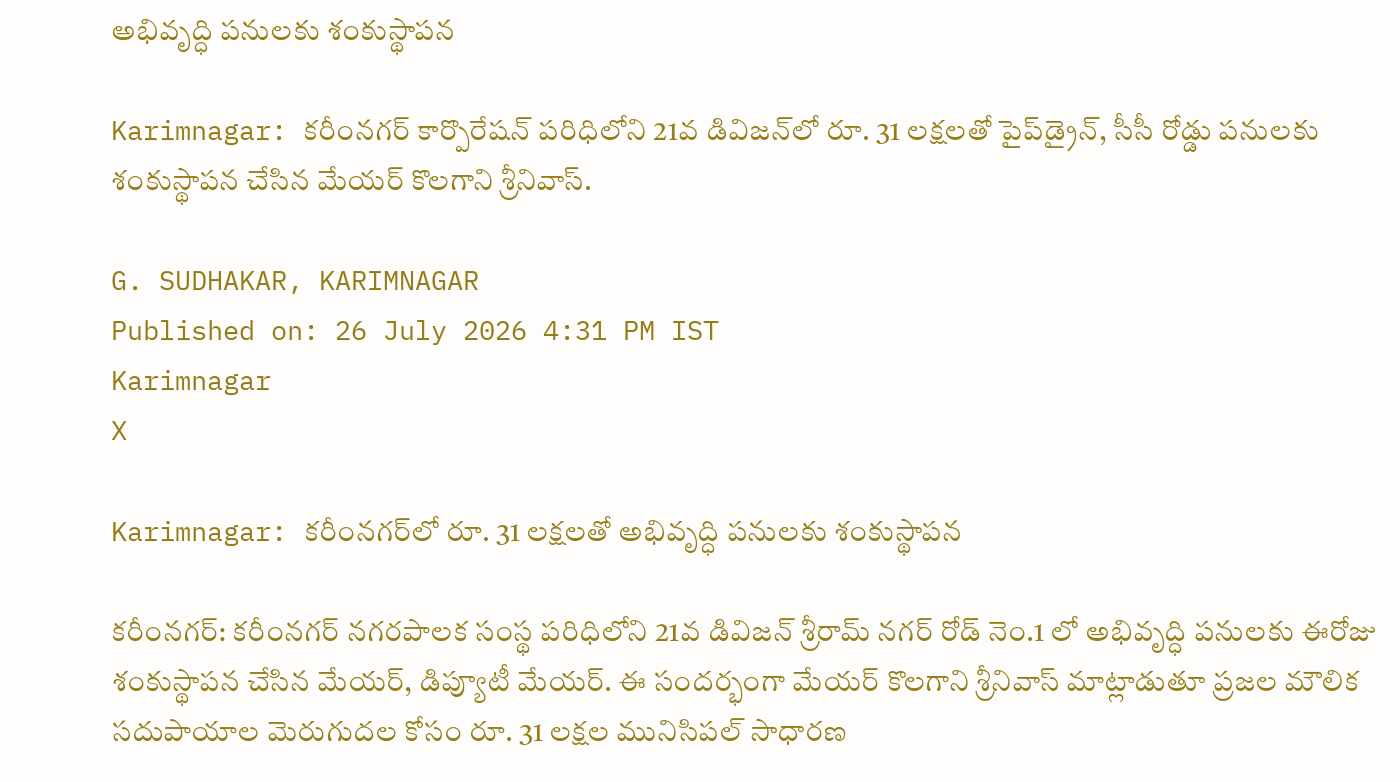అభివృద్ధి పనులకు శంకుస్థాపన

Karimnagar: కరీంనగర్ కార్పొరేషన్ పరిధిలోని 21వ డివిజన్‌లో రూ. 31 లక్షలతో పైప్‌డ్రైన్, సీసీ రోడ్డు పనులకు శంకుస్థాపన చేసిన మేయర్ కొలగాని శ్రీనివాస్.

G. SUDHAKAR, KARIMNAGAR
Published on: 26 July 2026 4:31 PM IST
Karimnagar
X

Karimnagar: కరీంనగర్‌లో రూ. 31 లక్షలతో అభివృద్ధి పనులకు శంకుస్థాపన

కరీంనగర్: కరీంనగర్ నగరపాలక సంస్థ పరిధిలోని 21వ డివిజన్ శ్రీరామ్ నగర్ రోడ్ నెం.1 లో అభివృద్ధి పనులకు ఈరోజు శంకుస్థాపన చేసిన మేయర్, డిప్యూటీ మేయర్. ఈ సందర్భంగా మేయర్ కొలగాని శ్రీనివాస్ మాట్లాడుతూ ప్రజల మౌలిక సదుపాయాల మెరుగుదల కోసం రూ. 31 లక్షల మునిసిపల్ సాధారణ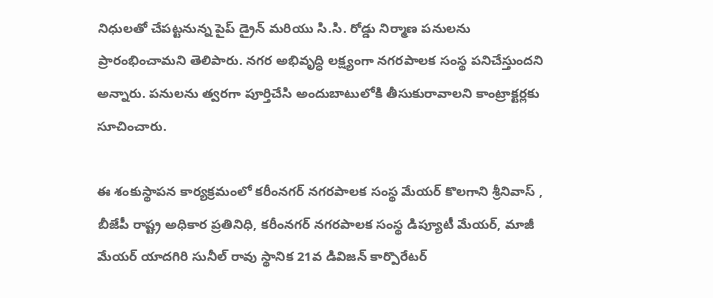నిధులతో చేపట్టనున్న పైప్ డ్రైన్ మరియు సి.సి. రోడ్డు నిర్మాణ పనులను ప్రారంభించామని తెలిపారు. నగర అభివృద్ధి లక్ష్యంగా నగరపాలక సంస్థ పనిచేస్తుందని అన్నారు. పనులను త్వరగా పూర్తిచేసి అందుబాటులోకి తీసుకురావాలని కాంట్రాక్టర్లకు సూచించారు.

ఈ శంకుస్థాపన కార్యక్రమంలో కరీంనగర్ నగరపాలక సంస్థ మేయర్ కొలగాని శ్రీనివాస్ , బీజేపీ రాష్ట్ర అధికార ప్రతినిధి, కరీంనగర్ నగరపాలక సంస్థ డిప్యూటీ మేయర్, మాజీ మేయర్ యాదగిరి సునీల్ రావు స్థానిక 21వ డివిజన్ కార్పొరేటర్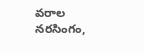వరాల నరసింగం,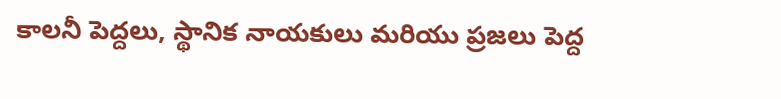కాలనీ పెద్దలు, స్థానిక నాయకులు మరియు ప్రజలు పెద్ద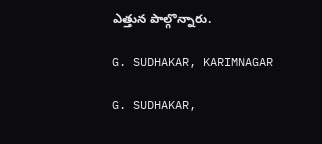ఎత్తున పాల్గొన్నారు.

G. SUDHAKAR, KARIMNAGAR

G. SUDHAKAR,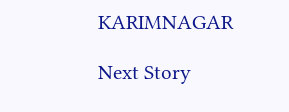KARIMNAGAR

Next Story